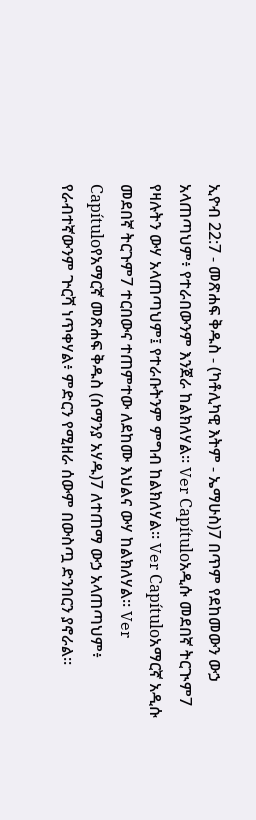ኢዮብ 22:7 - መጽሐፍ ቅዱስ - (ካቶሊካዊ እትም - ኤማሁስ)7 በጥም የደከመውን ውኃ አላጠጣህም፥ የተራበውንም እንጀራ ከልክለሃል። Ver Capítuloአዲሱ መደበኛ ትርጒም7 የዛሉትን ውሃ አላጠጣህም፤ የተራቡትንም ምግብ ከልክለሃል። Ver Capítuloአማርኛ አዲሱ መደበኛ ትርጉም7 ተርበውና ተጠምተው ለደከሙ እህልና ውሃ ከልክለሃል። Ver Capítuloየአማርኛ መጽሐፍ ቅዱስ (ሰማንያ አሃዱ)7 ለተጠማ ውኃ አላጠጣህም፥ የራብተኛውንም ጕርሻ ነጥቀሃል፥ ምድርን የሚዘራ ሰውም በውስጧ ድንበርን ያኖራል።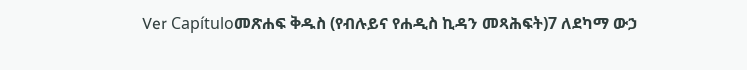Ver Capítuloመጽሐፍ ቅዱስ (የብሉይና የሐዲስ ኪዳን መጻሕፍት)7 ለደካማ ውኃ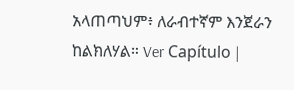አላጠጣህም፥ ለራብተኛም እንጀራን ከልክለሃል። Ver Capítulo |